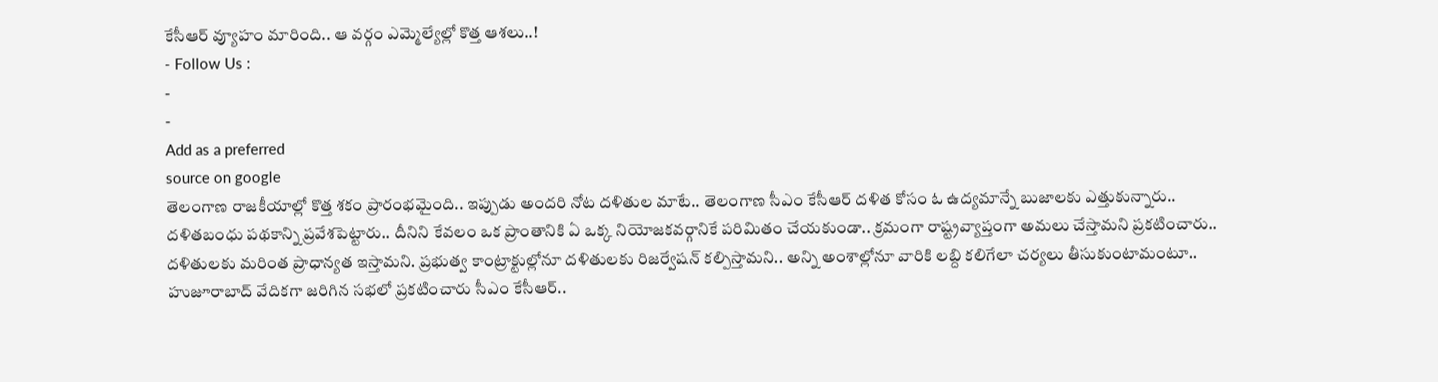కేసీఆర్ వ్యూహం మారింది.. ఆ వర్గం ఎమ్మెల్యేల్లో కొత్త ఆశలు..!
- Follow Us :
-
-
Add as a preferred
source on google
తెలంగాణ రాజకీయాల్లో కొత్త శకం ప్రారంభమైంది.. ఇప్పుడు అందరి నోట దళితుల మాటే.. తెలంగాణ సీఎం కేసీఆర్ దళిత కోసం ఓ ఉద్యమాన్నే బుజాలకు ఎత్తుకున్నారు.. దళితబంధు పథకాన్ని ప్రవేశపెట్టారు.. దీనిని కేవలం ఒక ప్రాంతానికి ఏ ఒక్క నియోజకవర్గానికే పరిమితం చేయకుండా.. క్రమంగా రాష్ట్రవ్యాప్తంగా అమలు చేస్తామని ప్రకటించారు.. దళితులకు మరింత ప్రాధాన్యత ఇస్తామని. ప్రభుత్వ కాంట్రాక్టుల్లోనూ దళితులకు రిజర్వేషన్ కల్పిస్తామని.. అన్ని అంశాల్లోనూ వారికి లబ్ది కలిగేలా చర్యలు తీసుకుంటామంటూ.. హుజూరాబాద్ వేదికగా జరిగిన సభలో ప్రకటించారు సీఎం కేసీఆర్..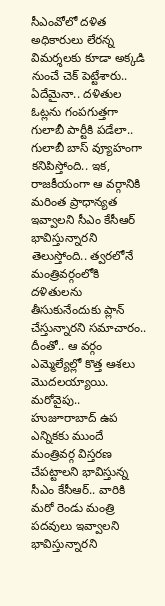సీఎంవోలో దళిత అధికారులు లేరన్న విమర్శలకు కూడా అక్కడి నుంచే చెక్ పెట్టేశారు.. ఏదేమైనా.. దళితుల ఓట్లను గంపగుత్తగా గులాబీ పార్టీకి పడేలా.. గులాబీ బాస్ వ్యూహంగా కనిపిస్తోంది.. ఇక, రాజకీయంగా ఆ వర్గానికి మరింత ప్రాధాన్యత ఇవ్వాలని సీఎం కేసీఆర్ భావిస్తున్నారని తెలుస్తోంది.. త్వరలోనే మంత్రివర్గంలోకి దళితులను తీసుకునేందుకు ప్లాన్ చేస్తున్నారని సమాచారం.. దీంతో.. ఆ వర్గం ఎమ్మెల్యేల్లో కొత్త ఆశలు మొదలయ్యాయి.
మరోవైపు.. హుజూరాబాద్ ఉప ఎన్నికకు ముందే మంత్రివర్గ విస్తరణ చేపట్టాలని భావిస్తున్న సీఎం కేసీఆర్.. వారికి మరో రెండు మంత్రి పదవులు ఇవ్వాలని భావిస్తున్నారని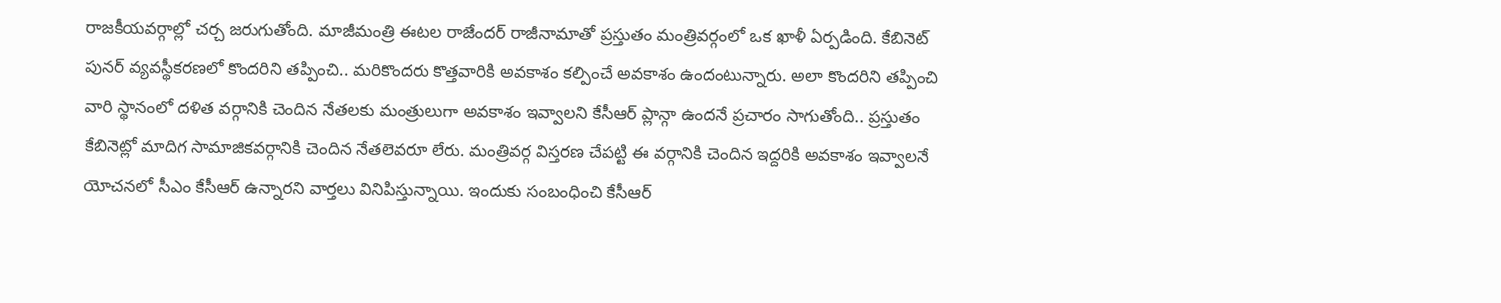రాజకీయవర్గాల్లో చర్చ జరుగుతోంది. మాజీమంత్రి ఈటల రాజేందర్ రాజీనామాతో ప్రస్తుతం మంత్రివర్గంలో ఒక ఖాళీ ఏర్పడింది. కేబినెట్ పునర్ వ్యవస్థీకరణలో కొందరిని తప్పించి.. మరికొందరు కొత్తవారికి అవకాశం కల్పించే అవకాశం ఉందంటున్నారు. అలా కొందరిని తప్పించి వారి స్థానంలో దళిత వర్గానికి చెందిన నేతలకు మంత్రులుగా అవకాశం ఇవ్వాలని కేసీఆర్ ప్లాన్గా ఉందనే ప్రచారం సాగుతోంది.. ప్రస్తుతం కేబినెట్లో మాదిగ సామాజికవర్గానికి చెందిన నేతలెవరూ లేరు. మంత్రివర్గ విస్తరణ చేపట్టి ఈ వర్గానికి చెందిన ఇద్దరికి అవకాశం ఇవ్వాలనే యోచనలో సీఎం కేసీఆర్ ఉన్నారని వార్తలు వినిపిస్తున్నాయి. ఇందుకు సంబంధించి కేసీఆర్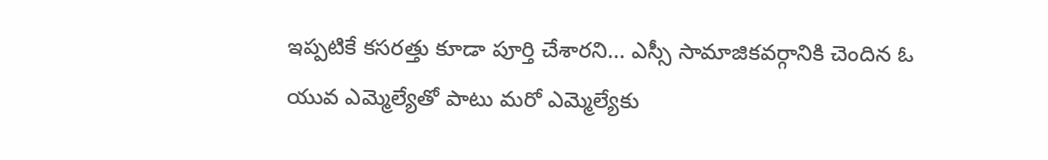ఇప్పటికే కసరత్తు కూడా పూర్తి చేశారని… ఎస్సీ సామాజికవర్గానికి చెందిన ఓ యువ ఎమ్మెల్యేతో పాటు మరో ఎమ్మెల్యేకు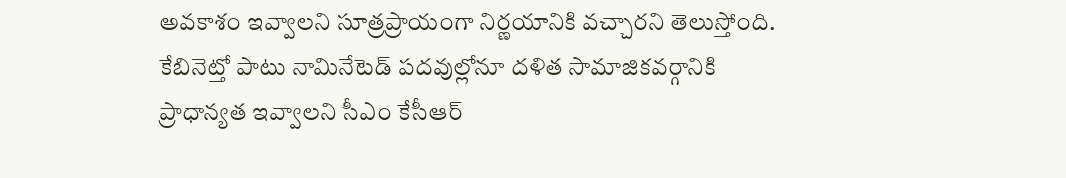అవకాశం ఇవ్వాలని సూత్రప్రాయంగా నిర్ణయానికి వచ్చారని తెలుస్తోంది. కేబినెట్తో పాటు నామినేటెడ్ పదవుల్లోనూ దళిత సామాజికవర్గానికి ప్రాధాన్యత ఇవ్వాలని సీఎం కేసీఆర్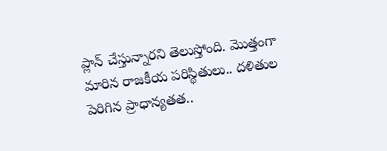ప్లాన్ చేస్తున్నారని తెలుస్తోంది. మొత్తంగా మారిన రాజకీయ పరిస్థితులు.. దళితుల పెరిగిన ప్రాధాన్యతత..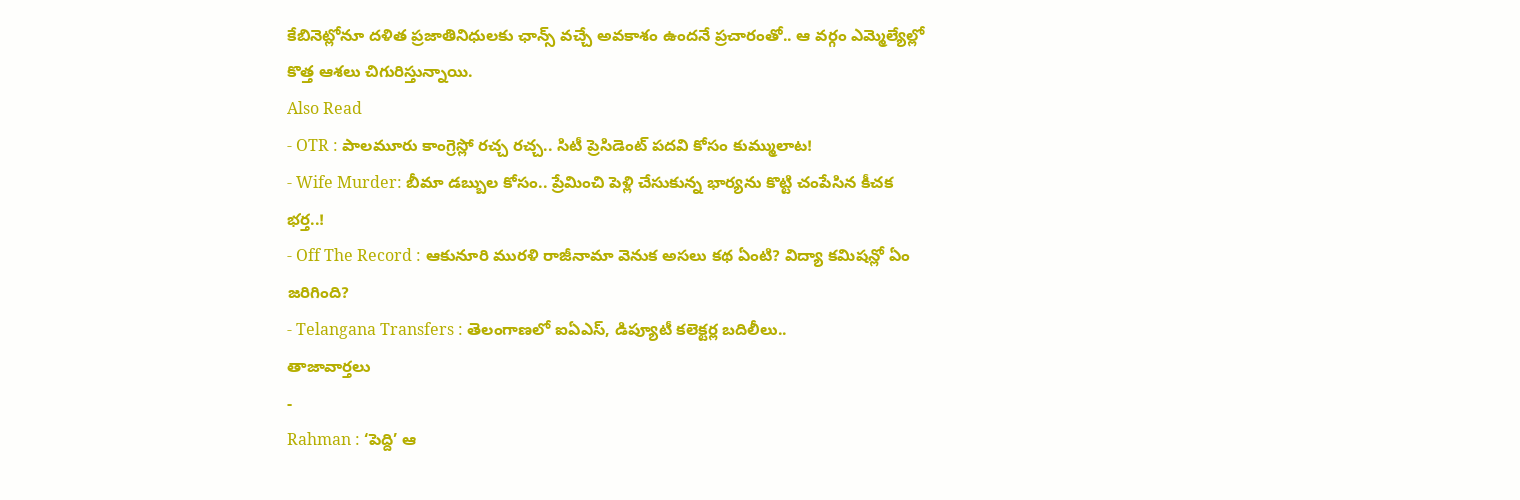కేబినెట్లోనూ దళిత ప్రజాతినిధులకు ఛాన్స్ వచ్చే అవకాశం ఉందనే ప్రచారంతో.. ఆ వర్గం ఎమ్మెల్యేల్లో కొత్త ఆశలు చిగురిస్తున్నాయి.
Also Read
- OTR : పాలమూరు కాంగ్రెస్లో రచ్చ రచ్చ.. సిటీ ప్రెసిడెంట్ పదవి కోసం కుమ్ములాట!
- Wife Murder: బీమా డబ్బుల కోసం.. ప్రేమించి పెళ్లి చేసుకున్న భార్యను కొట్టి చంపేసిన కీచక భర్త..!
- Off The Record : ఆకునూరి మురళి రాజీనామా వెనుక అసలు కథ ఏంటి? విద్యా కమిషన్లో ఏం జరిగింది?
- Telangana Transfers : తెలంగాణలో ఐఏఎస్, డిప్యూటీ కలెక్టర్ల బదిలీలు..
తాజావార్తలు
-
Rahman : ‘పెద్ది’ ఆ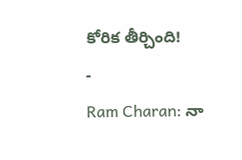కోరిక తీర్చింది!
-
Ram Charan: నా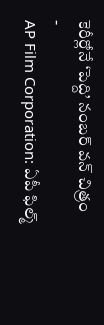కెరీర్లోనే ‘పెద్ది’ నంబర్ వన్ చిత్రం
-
AP Film Corporation: ఏపీ ఫిల్మ్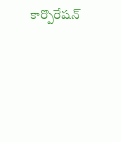కార్పొరేషన్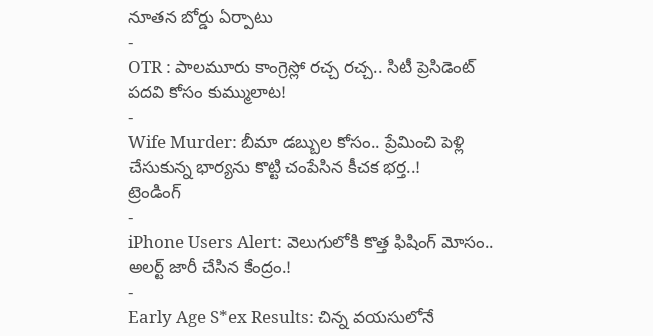నూతన బోర్డు ఏర్పాటు
-
OTR : పాలమూరు కాంగ్రెస్లో రచ్చ రచ్చ.. సిటీ ప్రెసిడెంట్ పదవి కోసం కుమ్ములాట!
-
Wife Murder: బీమా డబ్బుల కోసం.. ప్రేమించి పెళ్లి చేసుకున్న భార్యను కొట్టి చంపేసిన కీచక భర్త..!
ట్రెండింగ్
-
iPhone Users Alert: వెలుగులోకి కొత్త ఫిషింగ్ మోసం.. అలర్ట్ జారీ చేసిన కేంద్రం.!
-
Early Age S*ex Results: చిన్న వయసులోనే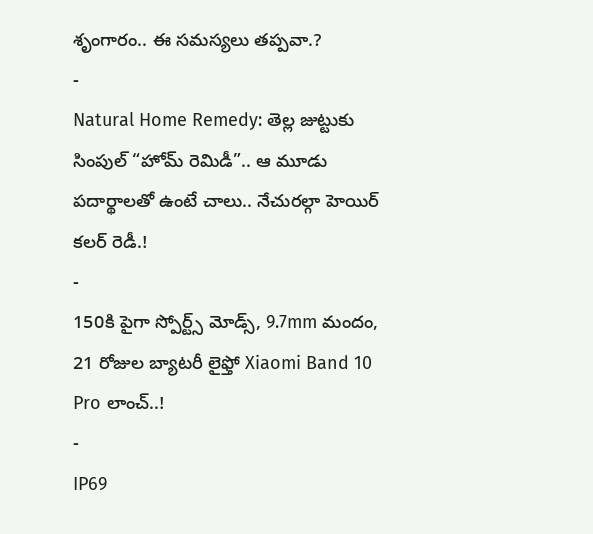శృంగారం.. ఈ సమస్యలు తప్పవా.?
-
Natural Home Remedy: తెల్ల జుట్టుకు సింపుల్ “హోమ్ రెమిడీ”.. ఆ మూడు పదార్థాలతో ఉంటే చాలు.. నేచురల్గా హెయిర్ కలర్ రెడీ.!
-
150కి పైగా స్పోర్ట్స్ మోడ్స్, 9.7mm మందం, 21 రోజుల బ్యాటరీ లైఫ్తో Xiaomi Band 10 Pro లాంచ్..!
-
IP69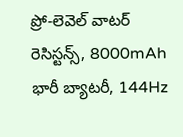ప్రో-లెవెల్ వాటర్ రెసిస్టన్స్, 8000mAh భారీ బ్యాటరీ, 144Hz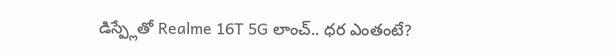డిస్ప్లేతో Realme 16T 5G లాంచ్.. ధర ఎంతంటే?